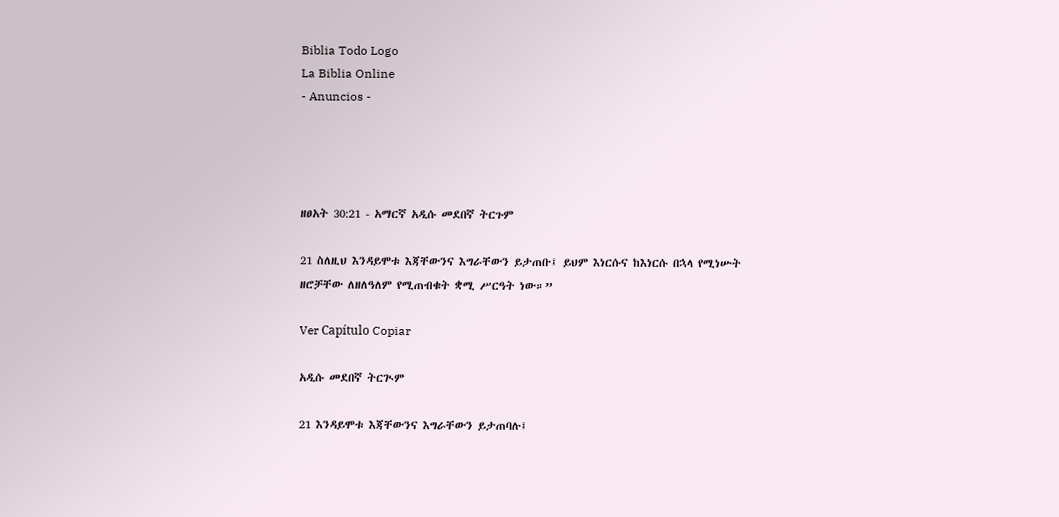Biblia Todo Logo
La Biblia Online
- Anuncios -




ዘፀአት 30:21 - አማርኛ አዲሱ መደበኛ ትርጉም

21 ስለዚህ እንዳይሞቱ እጃቸውንና እግራቸውን ይታጠቡ፤ ይህም እነርሱና ከእነርሱ በኋላ የሚነሡት ዘሮቻቸው ለዘለዓለም የሚጠብቁት ቋሚ ሥርዓት ነው።”

Ver Capítulo Copiar

አዲሱ መደበኛ ትርጒም

21 እንዳይሞቱ እጃቸውንና እግራቸውን ይታጠባሉ፤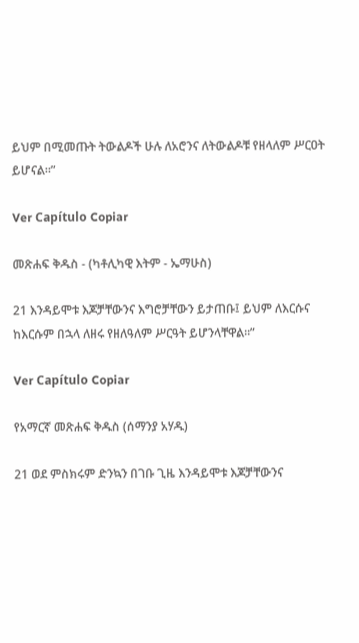ይህም በሚመጡት ትውልዶች ሁሉ ለአሮንና ለትውልዶቹ የዘላለም ሥርዐት ይሆናል።”

Ver Capítulo Copiar

መጽሐፍ ቅዱስ - (ካቶሊካዊ እትም - ኤማሁስ)

21 እንዳይሞቱ እጆቻቸውንና እግሮቻቸውን ይታጠቡ፤ ይህም ለእርሱና ከእርሱም በኋላ ለዘሩ የዘለዓለም ሥርዓት ይሆንላቸዋል።”

Ver Capítulo Copiar

የአማርኛ መጽሐፍ ቅዱስ (ሰማንያ አሃዱ)

21 ወደ ምስክሩም ድንኳን በገቡ ጊዜ እንዳይሞቱ እጆቻቸውንና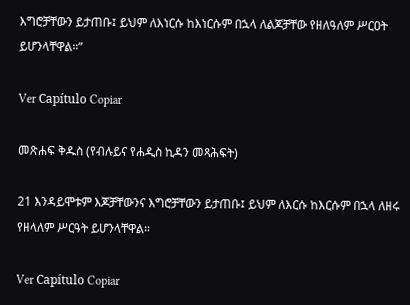እግሮቻቸውን ይታጠቡ፤ ይህም ለእነርሱ ከእነርሱም በኋላ ለልጆቻቸው የዘለዓለም ሥርዐት ይሆንላቸዋል።”

Ver Capítulo Copiar

መጽሐፍ ቅዱስ (የብሉይና የሐዲስ ኪዳን መጻሕፍት)

21 እንዳይሞቱም እጆቻቸውንና እግሮቻቸውን ይታጠቡ፤ ይህም ለእርሱ ከእርሱም በኋላ ለዘሩ የዘላለም ሥርዓት ይሆንላቸዋል።

Ver Capítulo Copiar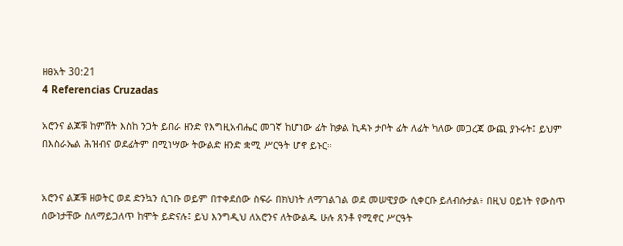ዘፀአት 30:21
4 Referencias Cruzadas

አሮንና ልጆቹ ከምሽት እስከ ንጋት ይበራ ዘንድ የእግዚአብሔር መገኛ ከሆነው ፊት ከቃል ኪዳኑ ታቦት ፊት ለፊት ካለው መጋረጃ ውጪ ያኑሩት፤ ይህም በእስራኤል ሕዝብና ወደፊትም በሚነሣው ትውልድ ዘንድ ቋሚ ሥርዓት ሆኖ ይኑር።


አሮንና ልጆቹ ዘወትር ወደ ድንኳን ሲገቡ ወይም በተቀደሰው ስፍራ በክህነት ለማገልገል ወደ መሠዊያው ሲቀርቡ ይለብሱታል፥ በዚህ ዐይነት የውስጥ ሰውነታቸው ስለማይጋለጥ ከሞት ይድናሉ፤ ይህ እንግዲህ ለአሮንና ለትውልዱ ሁሉ ጸንቶ የሚኖር ሥርዓት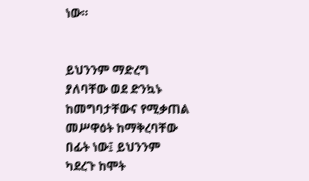ነው።


ይህንንም ማድረግ ያለባቸው ወደ ድንኳኑ ከመግባታቸውና የሚቃጠል መሥዋዕት ከማቅረባቸው በፊት ነው፤ ይህንንም ካደረጉ ከሞት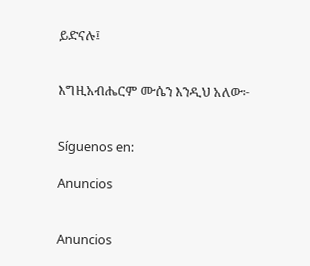ይድናሉ፤


እግዚአብሔርም ሙሴን እንዲህ አለው፦


Síguenos en:

Anuncios


Anuncios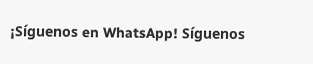¡Síguenos en WhatsApp! Síguenos